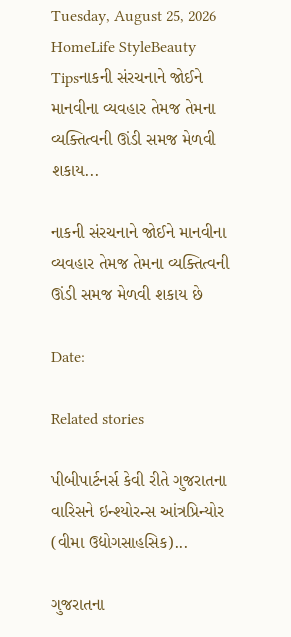Tuesday, August 25, 2026
HomeLife StyleBeauty Tipsનાકની સંરચનાને જોઈને માનવીના વ્યવહાર તેમજ તેમના વ્યક્તિત્વની ઊંડી સમજ મેળવી શકાય...

નાકની સંરચનાને જોઈને માનવીના વ્યવહાર તેમજ તેમના વ્યક્તિત્વની ઊંડી સમજ મેળવી શકાય છે

Date:

Related stories

પીબીપાર્ટનર્સ કેવી રીતે ગુજરાતના વારિસને ઇન્શ્યોરન્સ આંત્રપ્રિન્યોર (વીમા ઉદ્યોગસાહસિક)...

ગુજરાતના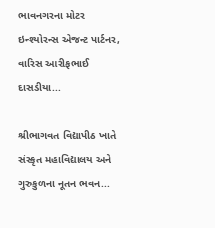ભાવનગરના મોટર ઇન્શ્યોરન્સ એજન્ટ પાર્ટનર, વારિસ આરીફભાઈ દાસડીયા...

શ્રીભાગવત વિદ્યાપીઠ ખાતે સંસ્કૃત મહાવિદ્યાલય અને ગુરુકુળના નૂતન ભવન...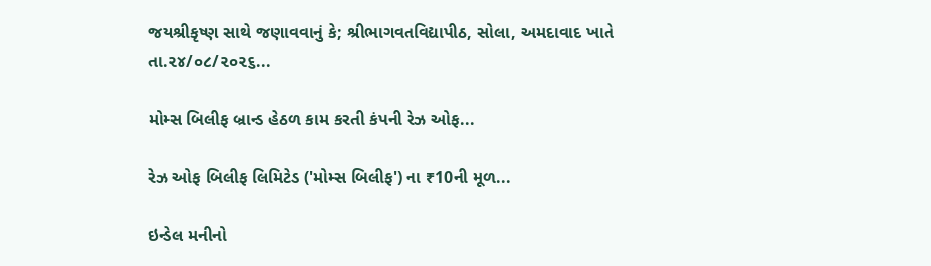જયશ્રીકૃષ્ણ સાથે જણાવવાનું કે; શ્રીભાગવતવિદ્યાપીઠ, સોલા, અમદાવાદ ખાતે તા.૨૪/૦૮/૨૦૨૬...

મોમ્સ બિલીફ બ્રાન્ડ હેઠળ કામ કરતી કંપની રેઝ ઓફ...

રેઝ ઓફ બિલીફ લિમિટેડ ('મોમ્સ બિલીફ') ના ₹10ની મૂળ...

ઇન્ડેલ મનીનો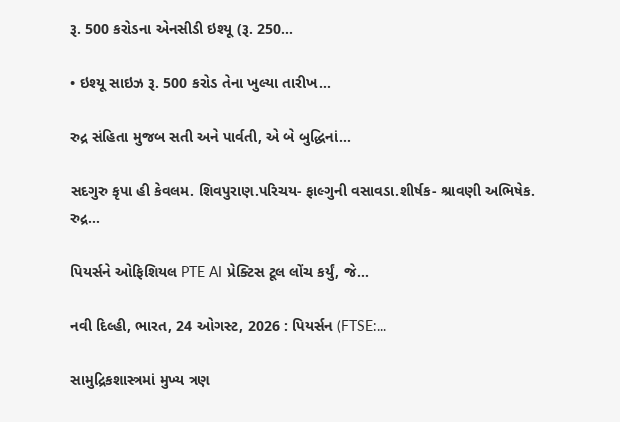રૂ. 500 કરોડના એનસીડી ઇશ્યૂ (રૂ. 250...

• ઇશ્યૂ સાઇઝ રૂ. 500 કરોડ તેના ખુલ્યા તારીખ...

રુદ્ર સંહિતા મુજબ સતી અને પાર્વતી, એ બે બુદ્ધિનાં...

સદગુરુ કૃપા હી કેવલમ. શિવપુરાણ.પરિચય- ફાલ્ગુની વસાવડા.શીર્ષક- શ્રાવણી અભિષેક. રુદ્ર...

પિયર્સને ઓફિશિયલ PTE AI પ્રેક્ટિસ ટૂલ લોંચ કર્યું, જે...

નવી દિલ્હી, ભારત, 24 ઓગસ્ટ, 2026 : પિયર્સન (FTSE:...

સામુદ્રિકશાસ્ત્રમાં મુખ્ય ત્રણ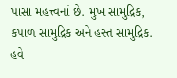પાસા મહત્ત્વનાં છે. મુખ સામુદ્રિક, કપાળ સામુદ્રિક અને હસ્ત સામુદ્રિક. હવે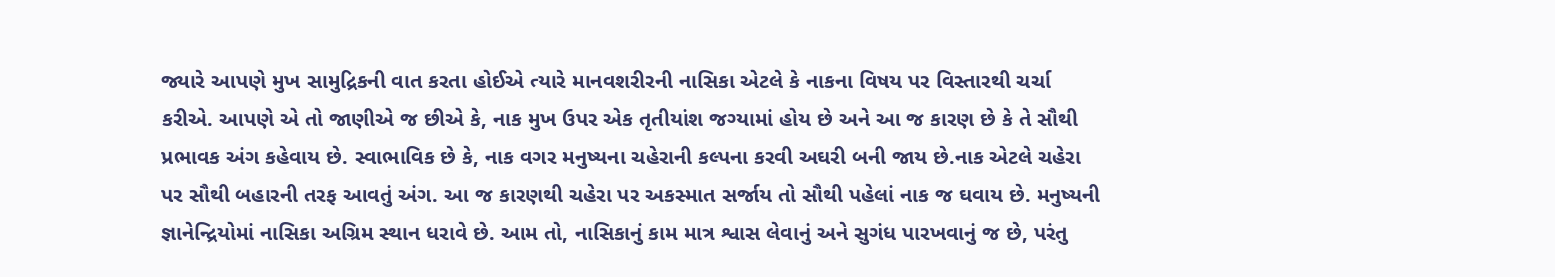જ્યારે આપણે મુખ સામુદ્રિકની વાત કરતા હોઈએ ત્યારે માનવશરીરની નાસિકા એટલે કે નાકના વિષય પર વિસ્તારથી ચર્ચા કરીએ. આપણે એ તો જાણીએ જ છીએ કે, નાક મુખ ઉપર એક તૃતીયાંશ જગ્યામાં હોય છે અને આ જ કારણ છે કે તે સૌથી પ્રભાવક અંગ કહેવાય છે. સ્વાભાવિક છે કે, નાક વગર મનુષ્યના ચહેરાની કલ્પના કરવી અઘરી બની જાય છે.નાક એટલે ચહેરા પર સૌથી બહારની તરફ આવતું અંગ. આ જ કારણથી ચહેરા પર અકસ્માત સર્જાય તો સૌથી પહેલાં નાક જ ઘવાય છે. મનુષ્યની જ્ઞાનેન્દ્રિયોમાં નાસિકા અગ્રિમ સ્થાન ધરાવે છે. આમ તો, નાસિકાનું કામ માત્ર શ્વાસ લેવાનું અને સુગંધ પારખવાનું જ છે, પરંતુ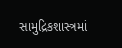સામુદ્રિકશાસ્ત્રમાં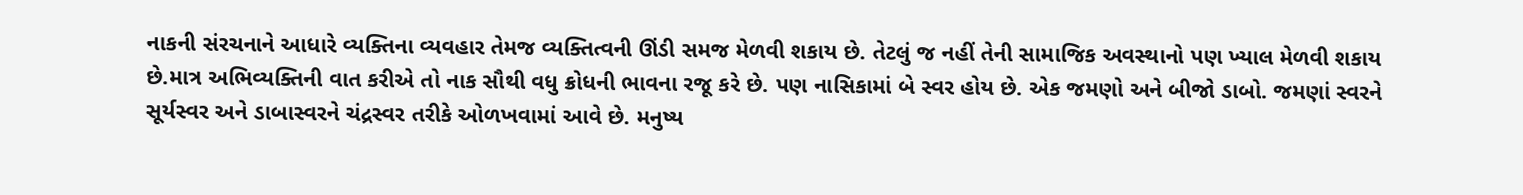નાકની સંરચનાને આધારે વ્યક્તિના વ્યવહાર તેમજ વ્યક્તિત્વની ઊંડી સમજ મેળવી શકાય છે. તેટલું જ નહીં તેની સામાજિક અવસ્થાનો પણ ખ્યાલ મેળવી શકાય છે.માત્ર અભિવ્યક્તિની વાત કરીએ તો નાક સૌથી વધુ ક્રોધની ભાવના રજૂ કરે છે. પણ નાસિકામાં બે સ્વર હોય છે. એક જમણો અને બીજો ડાબો. જમણાં સ્વરને સૂર્યસ્વર અને ડાબાસ્વરને ચંદ્રસ્વર તરીકે ઓળખવામાં આવે છે. મનુષ્ય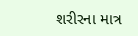શરીરના માત્ર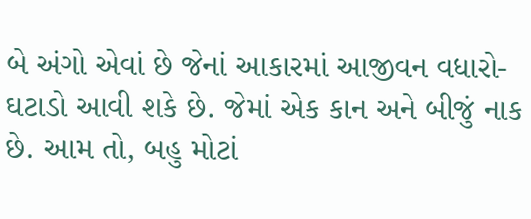બે અંગો એવાં છે જેનાં આકારમાં આજીવન વધારો-ઘટાડો આવી શકે છે. જેમાં એક કાન અને બીજું નાક છે. આમ તો, બહુ મોટાં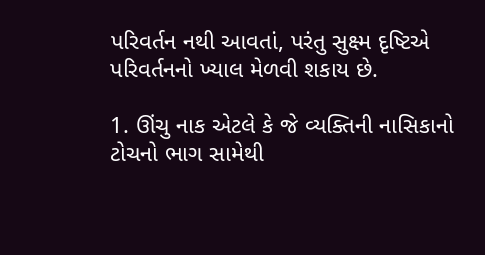પરિવર્તન નથી આવતાં, પરંતુ સુક્ષ્મ દૃષ્ટિએ પરિવર્તનનો ખ્યાલ મેળવી શકાય છે.

1. ઊંચુ નાક એટલે કે જે વ્યક્તિની નાસિકાનો ટોચનો ભાગ સામેથી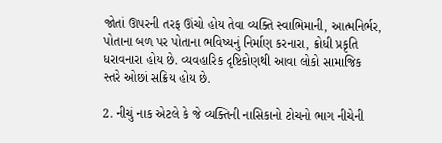જોતાં ઊપરની તરફ ઊંચો હોય તેવા વ્યક્તિ સ્વાભિમાની, આત્મનિર્ભર, પોતાના બળ પર પોતાના ભવિષ્યનું નિર્માણ કરનારા, ક્રોધી પ્રકૃતિ ધરાવનારા હોય છે. વ્યવહારિક દૃષ્ટિકોણથી આવા લોકો સામાજિક સ્તરે ઓછાં સક્રિય હોય છે.

2. નીચું નાક એટલે કે જે વ્યક્તિની નાસિકાનો ટોચનો ભાગ નીચેની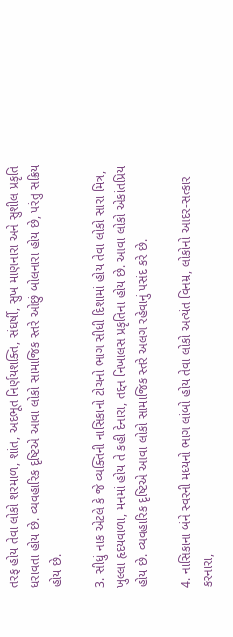તરફ હોય તેવા લોકો શરમાળ, શાંત, અદભૂત નિર્ણયશક્તિ, સંઘર્ષી, સુખ માણનારા અને સુશીલ પ્રકૃતિ ધરાવતા હોય છે. વ્યવહારિક દૃષ્ટિએ આવા લોકો સામાજિક સ્તરે ઓછું બોલનારા હોય છે, પરંતુ સક્રિય હોય છે.

3. સીધું નાક એટલે કે જે વ્યક્તિની નાસિકાનો ટોચનો ભાગ સીધી દિશામાં હોય તેવા લોકો સારા મિત્ર, ખુલ્લા હૃદયવાળા, મનમાં હોય તે કહી દેનારા, તદ્દન નિખાલસ પ્રકૃતિના હોય છે. આવા લોકો એકાંતપ્રિય હોય છે. વ્યવહારિક દૃષ્ટિએ આવા લોકો સામાજિક સ્તરે અલગ રહેવાનું પસંદ કરે છે.

4. નાસિકાના બંને સ્વરની મધ્યનો ભાગ લાંબો હોય તેવા લોકો અત્યંત વિનમ્ર, લોકોનો આદર-સત્કાર કરનારા,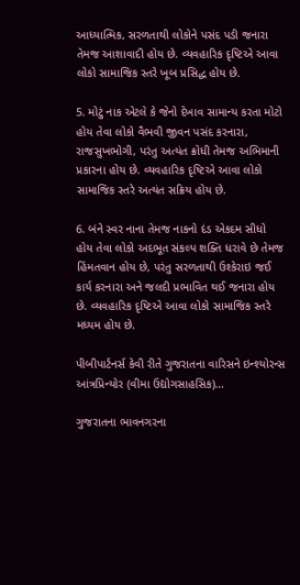આધ્યાત્મિક, સરળતાથી લોકોને પસંદ પડી જનારા તેમજ આશાવાદી હોય છે. વ્યવહારિક દૃષ્ટિએ આવા લોકો સામાજિક સ્તરે ખૂબ પ્રસિદ્ધ હોય છે.

5. મોટું નાક એટલે કે જેનો દેખાવ સામાન્ય કરતા મોટો હોય તેવા લોકો વૈભવી જીવન પસંદ કરનારા, રાજસુખભોગી, પરંતુ અત્યંત ક્રોધી તેમજ અભિમાની પ્રકારના હોય છે. વ્યવહારિક દૃષ્ટિએ આવા લોકો સામાજિક સ્તરે અત્યંત સક્રિય હોય છે.

6. બંને સ્વર નાના તેમજ નાકનો દંડ એકદમ સીધો હોય તેવા લોકો અદભૂત સંકલ્પ શક્તિ ધરાવે છે તેમજ હિંમતવાન હોય છે, પરંતુ સરળતાથી ઉશ્કેરાઇ જઈ કાર્ય કરનારા અને જલદી પ્રભાવિત થઈ જનારા હોય છે. વ્યવહારિક દૃષ્ટિએ આવા લોકો સામાજિક સ્તરે મધ્યમ હોય છે.

પીબીપાર્ટનર્સ કેવી રીતે ગુજરાતના વારિસને ઇન્શ્યોરન્સ આંત્રપ્રિન્યોર (વીમા ઉદ્યોગસાહસિક)...

ગુજરાતના ભાવનગરના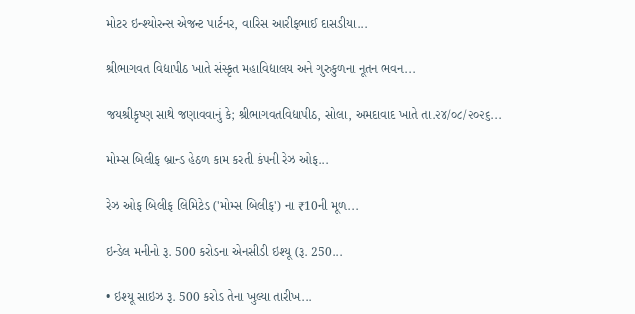મોટર ઇન્શ્યોરન્સ એજન્ટ પાર્ટનર, વારિસ આરીફભાઈ દાસડીયા...

શ્રીભાગવત વિદ્યાપીઠ ખાતે સંસ્કૃત મહાવિદ્યાલય અને ગુરુકુળના નૂતન ભવન...

જયશ્રીકૃષ્ણ સાથે જણાવવાનું કે; શ્રીભાગવતવિદ્યાપીઠ, સોલા, અમદાવાદ ખાતે તા.૨૪/૦૮/૨૦૨૬...

મોમ્સ બિલીફ બ્રાન્ડ હેઠળ કામ કરતી કંપની રેઝ ઓફ...

રેઝ ઓફ બિલીફ લિમિટેડ ('મોમ્સ બિલીફ') ના ₹10ની મૂળ...

ઇન્ડેલ મનીનો રૂ. 500 કરોડના એનસીડી ઇશ્યૂ (રૂ. 250...

• ઇશ્યૂ સાઇઝ રૂ. 500 કરોડ તેના ખુલ્યા તારીખ...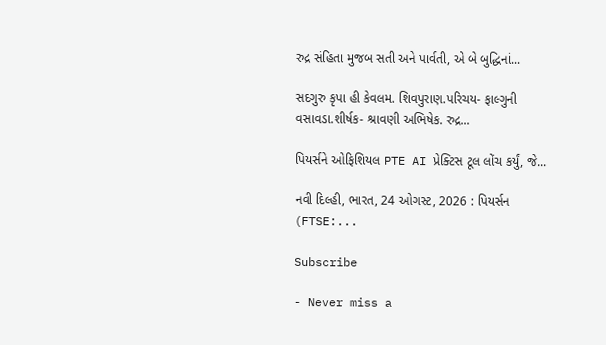રુદ્ર સંહિતા મુજબ સતી અને પાર્વતી, એ બે બુદ્ધિનાં...

સદગુરુ કૃપા હી કેવલમ. શિવપુરાણ.પરિચય- ફાલ્ગુની વસાવડા.શીર્ષક- શ્રાવણી અભિષેક. રુદ્ર...

પિયર્સને ઓફિશિયલ PTE AI પ્રેક્ટિસ ટૂલ લોંચ કર્યું, જે...

નવી દિલ્હી, ભારત, 24 ઓગસ્ટ, 2026 : પિયર્સન (FTSE:...

Subscribe

- Never miss a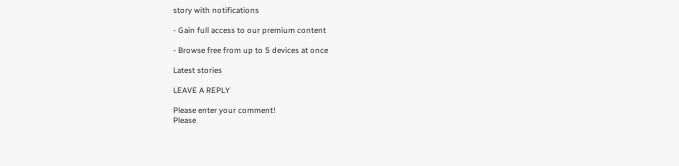story with notifications

- Gain full access to our premium content

- Browse free from up to 5 devices at once

Latest stories

LEAVE A REPLY

Please enter your comment!
Please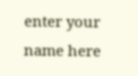enter your name here